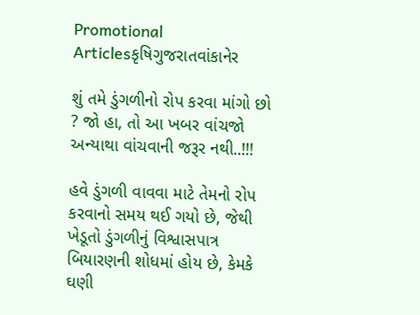Promotional Articlesકૃષિગુજરાતવાંકાનેર

શું તમે ડુંગળીનો રોપ કરવા માંગો છો ? જો હા, તો આ ખબર વાંચજો અન્યાથા વાંચવાની જરૂર નથી..!!!

હવે ડુંગળી વાવવા માટે તેમનો રોપ કરવાનો સમય થઈ ગયો છે, જેથી ખેડૂતો ડુંગળીનું વિશ્વાસપાત્ર બિયારણની શોધમાં હોય છે, કેમકે ઘણી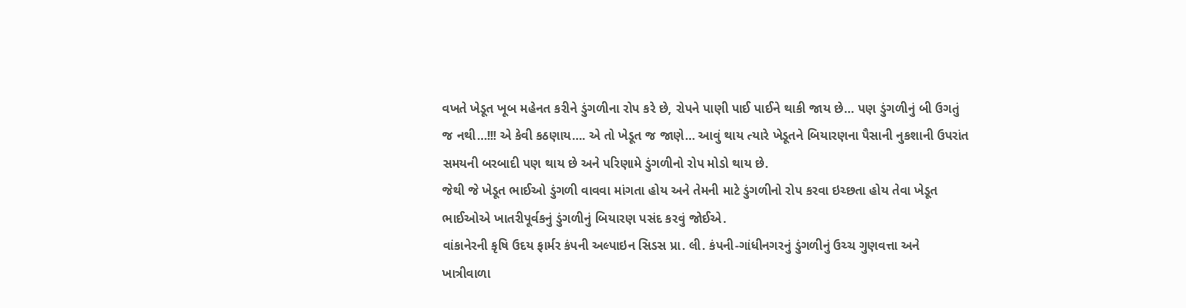વખતે ખેડૂત ખૂબ મહેનત કરીને ડુંગળીના રોપ કરે છે, રોપને પાણી પાઈ પાઈને થાકી જાય છે… પણ ડુંગળીનું બી ઉગતું જ નથી…!!! એ કેવી કઠણાય…. એ તો ખેડૂત જ જાણે… આવું થાય ત્યારે ખેડૂતને બિયારણના પૈસાની નુકશાની ઉપરાંત સમયની બરબાદી પણ થાય છે અને પરિણામે ડુંગળીનો રોપ મોડો થાય છે.
જેથી જે ખેડૂત ભાઈઓ ડુંગળી વાવવા માંગતા હોય અને તેમની માટે ડુંગળીનો રોપ કરવા ઇચ્છતા હોય તેવા ખેડૂત ભાઈઓએ ખાતરીપૂર્વકનું ડુંગળીનું બિયારણ પસંદ કરવું જોઈએ.
વાંકાનેરની કૃષિ ઉદય ફાર્મર કંપની અલ્પાઇન સિડસ પ્રા. લી. કંપની-ગાંધીનગરનું ડુંગળીનું ઉચ્ચ ગુણવત્તા અને ખાત્રીવાળા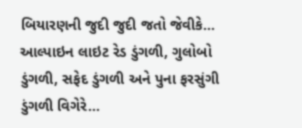બિયારણની જુદી જુદી જતો જેવીકે… આલ્પાઇન લાઇટ રેડ ડુંગળી, ગુલોબો ડુંગળી, સફેદ ડુંગળી અને પુના ફરસુંગી ડુંગળી વિગેરે…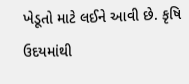ખેડૂતો માટે લઈને આવી છે. કૃષિ ઉદયમાંથી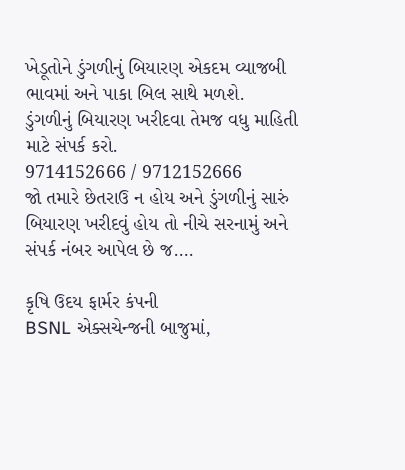ખેડૂતોને ડુંગળીનું બિયારણ એકદમ વ્યાજબી ભાવમાં અને પાકા બિલ સાથે મળશે.
ડુંગળીનું બિયારણ ખરીદવા તેમજ વધુ માહિતી માટે સંપર્ક કરો.
9714152666 / 9712152666
જો તમારે છેતરાઉ ન હોય અને ડુંગળીનું સારું બિયારણ ખરીદવું હોય તો નીચે સરનામું અને સંપર્ક નંબર આપેલ છે જ….

કૃષિ ઉદય ફાર્મર કંપની
BSNL એક્સચેન્જની બાજુમાં,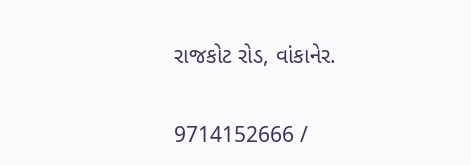રાજકોટ રોડ, વાંકાનેર.

9714152666 /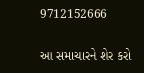9712152666

આ સમાચારને શેર કરો